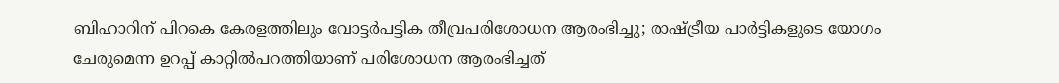ബിഹാറിന് പിറകെ കേരളത്തിലും വോട്ടര്‍പട്ടിക തീവ്രപരിശോധന ആരംഭിച്ചു; രാഷ്ട്രീയ പാര്‍ട്ടികളുടെ യോഗം ചേരുമെന്ന ഉറപ്പ് കാറ്റിൽപറത്തിയാണ് പരിശോധന ആരംഭിച്ചത്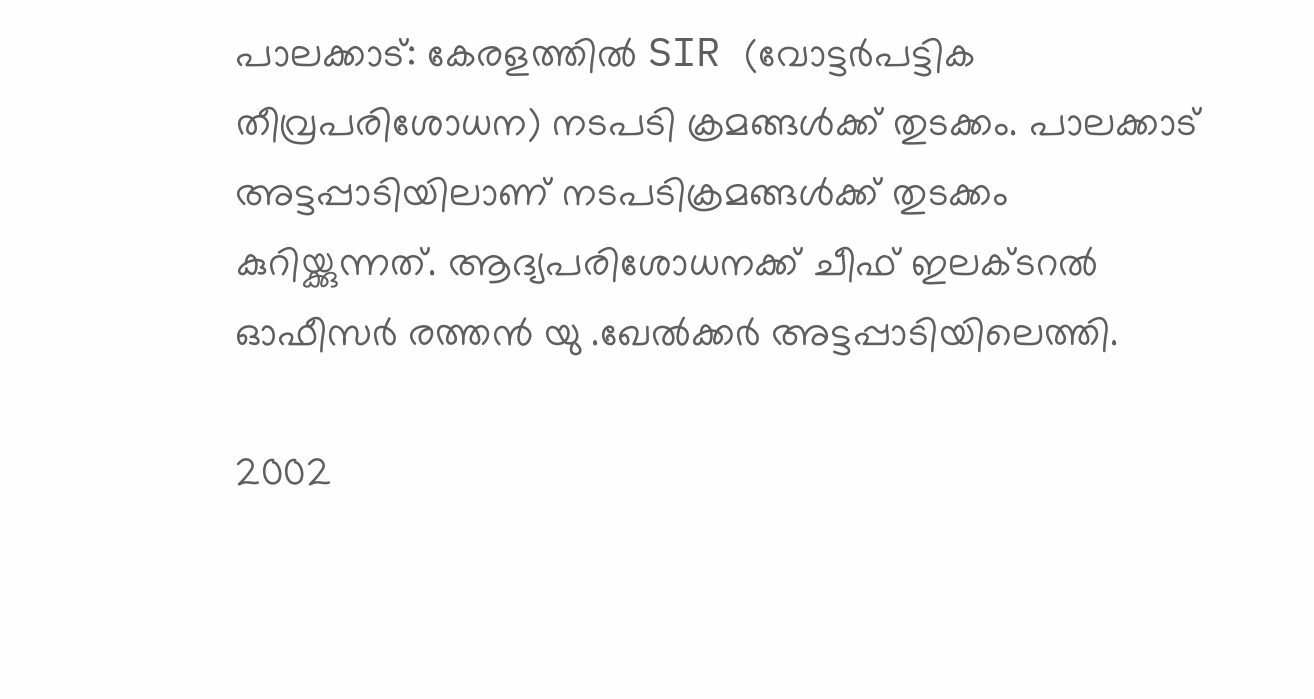പാലക്കാട്: കേരളത്തില്‍ SIR (വോട്ടര്‍പട്ടിക തീവ്രപരിശോധന) നടപടി ക്രമങ്ങള്‍ക്ക് തുടക്കം. പാലക്കാട് അട്ടപ്പാടിയിലാണ് നടപടിക്രമങ്ങള്‍ക്ക് തുടക്കം കുറിയ്ക്കുന്നത്. ആദ്യപരിശോധനക്ക് ചീഫ് ഇലക്ടറല്‍ ഓഫീസര്‍ രത്തന്‍ യു .ഖേല്‍ക്കര്‍ അട്ടപ്പാടിയിലെത്തി.

2002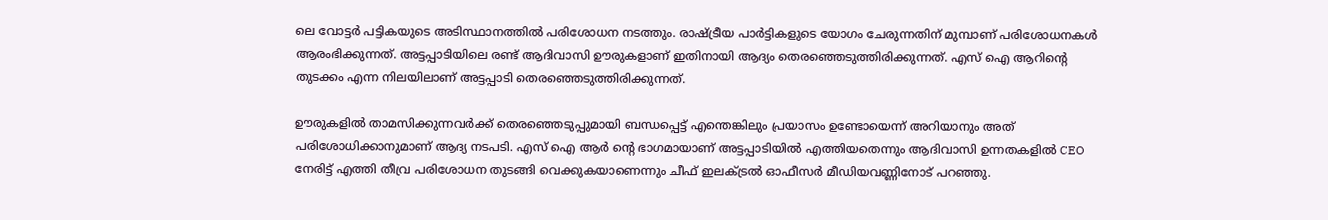ലെ വോട്ടര്‍ പട്ടികയുടെ അടിസ്ഥാനത്തില്‍ പരിശോധന നടത്തും. രാഷ്ട്രീയ പാര്‍ട്ടികളുടെ യോഗം ചേരുന്നതിന് മുമ്പാണ് പരിശോധനകള്‍ ആരംഭിക്കുന്നത്. അട്ടപ്പാടിയിലെ രണ്ട് ആദിവാസി ഊരുകളാണ് ഇതിനായി ആദ്യം തെരഞ്ഞെടുത്തിരിക്കുന്നത്. എസ് ഐ ആറിന്റെ തുടക്കം എന്ന നിലയിലാണ് അട്ടപ്പാടി തെരഞ്ഞെടുത്തിരിക്കുന്നത്.

ഊരുകളില്‍ താമസിക്കുന്നവര്‍ക്ക് തെരഞ്ഞെടുപ്പുമായി ബന്ധപ്പെട്ട് എന്തെങ്കിലും പ്രയാസം ഉണ്ടോയെന്ന് അറിയാനും അത് പരിശോധിക്കാനുമാണ് ആദ്യ നടപടി. എസ് ഐ ആര്‍ ന്റെ ഭാഗമായാണ് അട്ടപ്പാടിയില്‍ എത്തിയതെന്നും ആദിവാസി ഉന്നതകളില്‍ CEO നേരിട്ട് എത്തി തീവ്ര പരിശോധന തുടങ്ങി വെക്കുകയാണെന്നും ചീഫ് ഇലക്ട്രല്‍ ഓഫീസര്‍ മീഡിയവണ്ണിനോട് പറഞ്ഞു.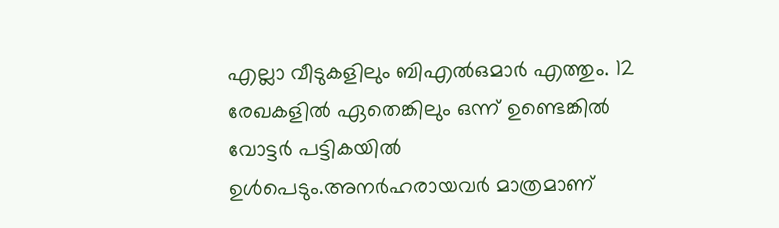എല്ലാ വീടുകളിലും ബിഎല്‍ഒമാര്‍ എത്തും. 12 രേഖകളില്‍ ഏതെങ്കിലും ഒന്ന് ഉണ്ടെങ്കില്‍ വോട്ടര്‍ പട്ടികയില്‍ ഉള്‍പെടും.അനര്‍ഹരായവര്‍ മാത്രമാണ്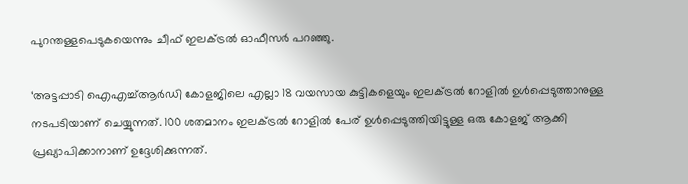പുറന്തള്ളപെടുകയെന്നും ചീഫ് ഇലക്ട്രല്‍ ഓഫീസര്‍ പറഞ്ഞു.

‘അട്ടപ്പാടി ഐഎച്ച്ആര്‍ഡി കോളജിലെ എല്ലാ 18 വയസായ കുട്ടികളെയും ഇലക്ട്രല്‍ റോളില്‍ ഉള്‍പ്പെടുത്താനുള്ള നടപടിയാണ് ചെയ്യുന്നത്. 100 ശതമാനം ഇലക്ട്രല്‍ റോളില്‍ പേര് ഉള്‍പ്പെടുത്തിയിട്ടുള്ള ഒരു കോളജ് ആക്കി പ്രഖ്യാപിക്കാനാണ് ഉദ്ദേശിക്കുന്നത്.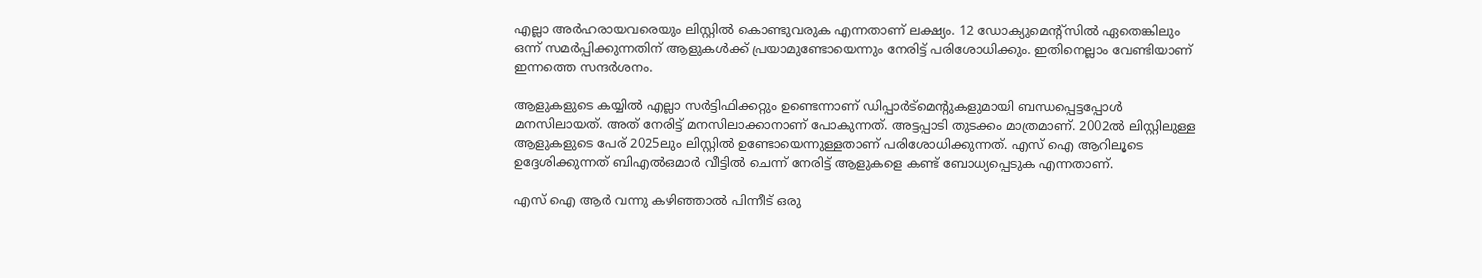എല്ലാ അര്‍ഹരായവരെയും ലിസ്റ്റില്‍ കൊണ്ടുവരുക എന്നതാണ് ലക്ഷ്യം. 12 ഡോക്യുമെന്റ്‌സില്‍ ഏതെങ്കിലും ഒന്ന് സമര്‍പ്പിക്കുന്നതിന് ആളുകള്‍ക്ക് പ്രയാമുണ്ടോയെന്നും നേരിട്ട് പരിശോധിക്കും. ഇതിനെല്ലാം വേണ്ടിയാണ് ഇന്നത്തെ സന്ദര്‍ശനം.

ആളുകളുടെ കയ്യില്‍ എല്ലാ സര്‍ട്ടിഫിക്കറ്റും ഉണ്ടെന്നാണ് ഡിപ്പാര്‍ട്‌മെന്റുകളുമായി ബന്ധപ്പെട്ടപ്പോള്‍ മനസിലായത്. അത് നേരിട്ട് മനസിലാക്കാനാണ് പോകുന്നത്. അട്ടപ്പാടി തുടക്കം മാത്രമാണ്. 2002ല്‍ ലിസ്റ്റിലുള്ള ആളുകളുടെ പേര് 2025ലും ലിസ്റ്റില്‍ ഉണ്ടോയെന്നുള്ളതാണ് പരിശോധിക്കുന്നത്. എസ് ഐ ആറിലൂടെ ഉദ്ദേശിക്കുന്നത് ബിഎല്‍ഒമാര്‍ വീട്ടില്‍ ചെന്ന് നേരിട്ട് ആളുകളെ കണ്ട് ബോധ്യപ്പെടുക എന്നതാണ്.

എസ് ഐ ആര്‍ വന്നു കഴിഞ്ഞാല്‍ പിന്നീട് ഒരു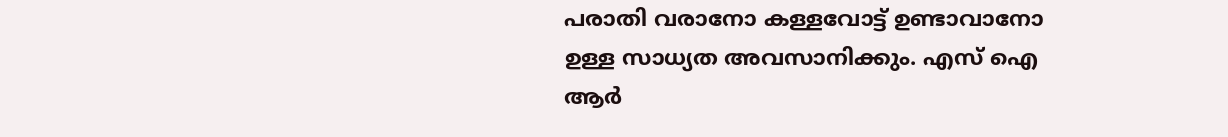പരാതി വരാനോ കള്ളവോട്ട് ഉണ്ടാവാനോ ഉള്ള സാധ്യത അവസാനിക്കും. എസ് ഐ ആര്‍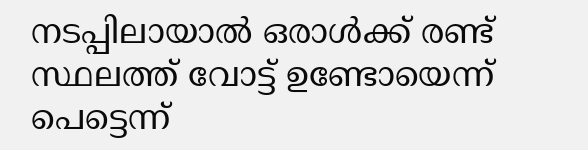നടപ്പിലായാല്‍ ഒരാള്‍ക്ക് രണ്ട് സ്ഥലത്ത് വോട്ട് ഉണ്ടോയെന്ന് പെട്ടെന്ന്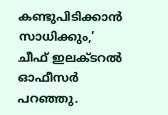കണ്ടുപിടിക്കാന്‍ സാധിക്കും,’ ചീഫ് ഇലക്ടറല്‍ ഓഫീസര്‍ പറഞ്ഞു.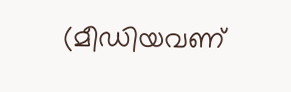(മീഡിയവണ്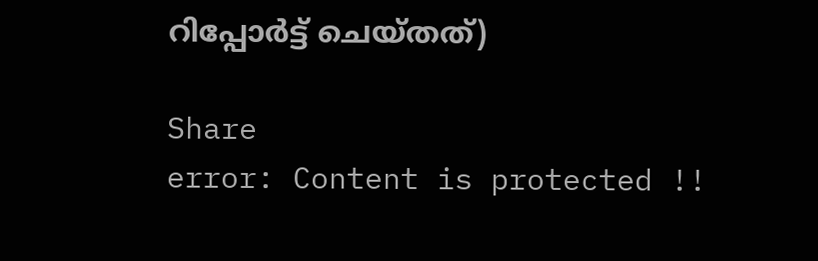റിപ്പോർട്ട് ചെയ്തത്)

Share
error: Content is protected !!